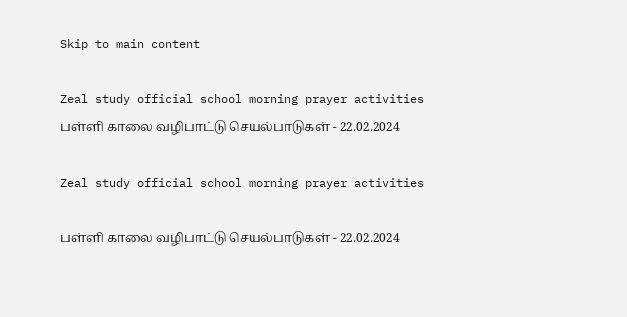Skip to main content

Zeal study official school morning prayer activities பள்ளி காலை வழிபாட்டு செயல்பாடுகள் - 22.02.2024

Zeal study official school morning prayer activities

பள்ளி காலை வழிபாட்டு செயல்பாடுகள் - 22.02.2024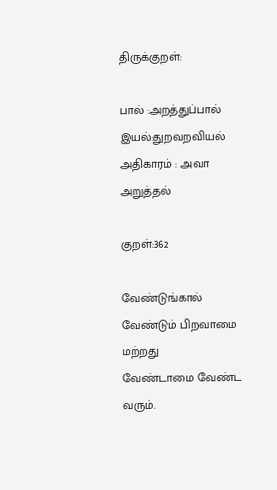திருக்குறள்:

பால் :அறத்துப்பால்
இயல்:துறவறவியல்
அதிகாரம் : அவா அறுத்தல்

குறள்:362

வேண்டுங்கால் வேண்டும் பிறவாமை மற்றது
வேண்டாமை வேண்ட வரும்.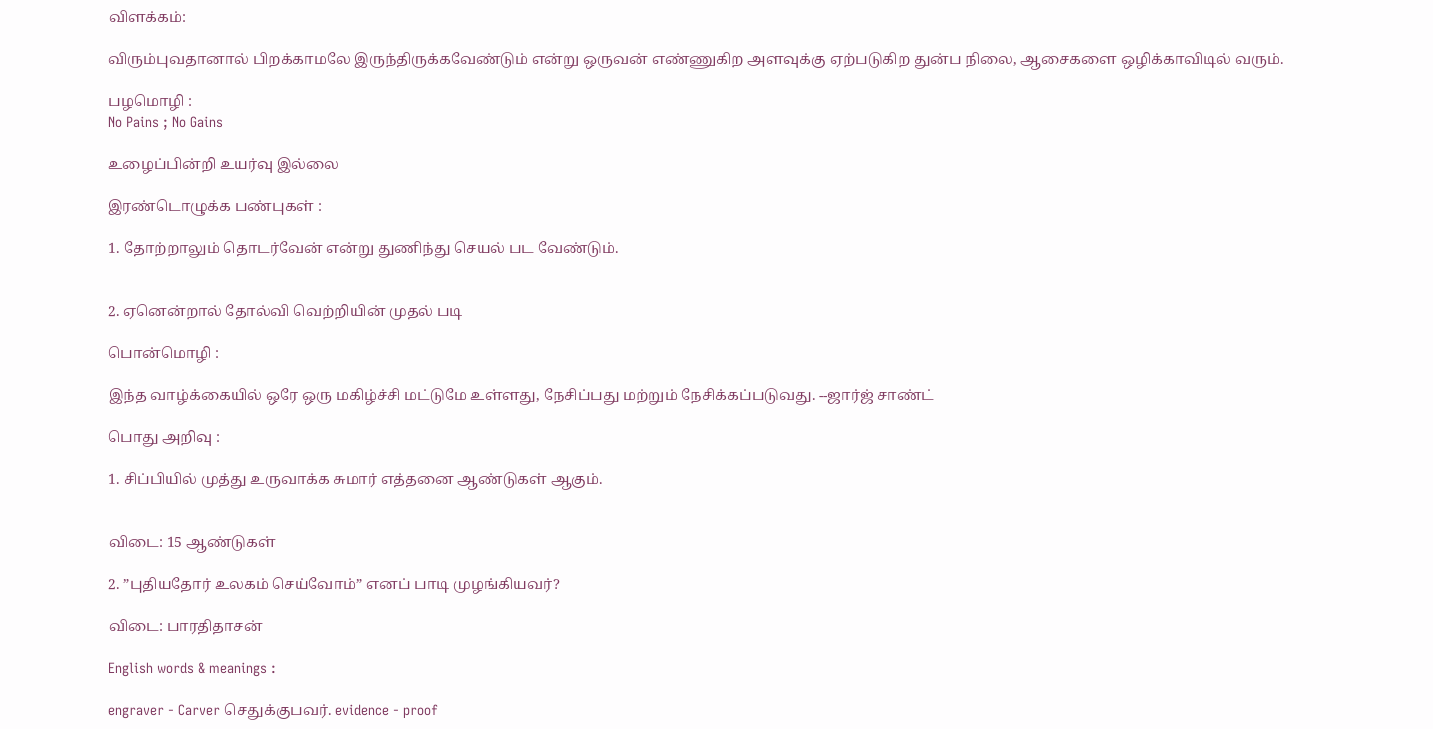விளக்கம்:

விரும்புவதானால் பிறக்காமலே இருந்திருக்கவேண்டும் என்று ஒருவன் எண்ணுகிற அளவுக்கு ஏற்படுகிற துன்ப நிலை, ஆசைகளை ஒழிக்காவிடில் வரும்.

பழமொழி :
No Pains ; No Gains

உழைப்பின்றி உயர்வு இல்லை

இரண்டொழுக்க பண்புகள் :

1. தோற்றாலும் தொடர்வேன் என்று துணிந்து செயல் பட வேண்டும்.


2. ஏனென்றால் தோல்வி வெற்றியின் முதல் படி

பொன்மொழி :

இந்த வாழ்க்கையில் ஒரே ஒரு மகிழ்ச்சி மட்டுமே உள்ளது, நேசிப்பது மற்றும் நேசிக்கப்படுவது. --ஜார்ஜ் சாண்ட்

பொது அறிவு :

1. சிப்பியில் முத்து உருவாக்க சுமார் எத்தனை ஆண்டுகள் ஆகும்.


விடை: 15 ஆண்டுகள்

2. ”புதியதோர் உலகம் செய்வோம்” எனப் பாடி முழங்கியவர்?

விடை: பாரதிதாசன்

English words & meanings :

engraver - Carver செதுக்குபவர். evidence - proof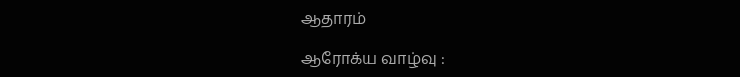ஆதாரம்

ஆரோக்ய வாழ்வு :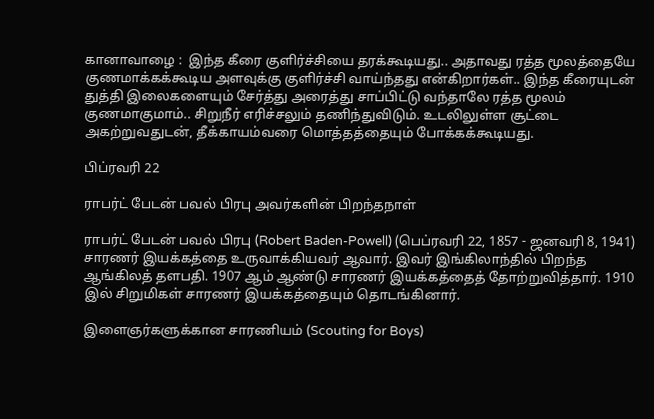கானாவாழை :  இந்த கீரை குளிர்ச்சியை தரக்கூடியது.. அதாவது ரத்த மூலத்தையே குணமாக்கக்கூடிய அளவுக்கு குளிர்ச்சி வாய்ந்தது என்கிறார்கள்.. இந்த கீரையுடன் துத்தி இலைகளையும் சேர்த்து அரைத்து சாப்பிட்டு வந்தாலே ரத்த மூலம் குணமாகுமாம்.. சிறுநீர் எரிச்சலும் தணிந்துவிடும். உடலிலுள்ள சூட்டை அகற்றுவதுடன், தீக்காயம்வரை மொத்தத்தையும் போக்கக்கூடியது.

பிப்ரவரி 22

ராபர்ட் பேடன் பவல் பிரபு அவர்களின் பிறந்தநாள்

ராபர்ட் பேடன் பவல் பிரபு (Robert Baden-Powell) (பெப்ரவரி 22, 1857 - ஜனவரி 8, 1941) சாரணர் இயக்கத்தை உருவாக்கியவர் ஆவார். இவர் இங்கிலாந்தில் பிறந்த ஆங்கிலத் தளபதி. 1907 ஆம் ஆண்டு சாரணர் இயக்கத்தைத் தோற்றுவித்தார். 1910 இல் சிறுமிகள் சாரணர் இயக்கத்தையும் தொடங்கினார்.

இளைஞர்களுக்கான சாரணியம் (Scouting for Boys)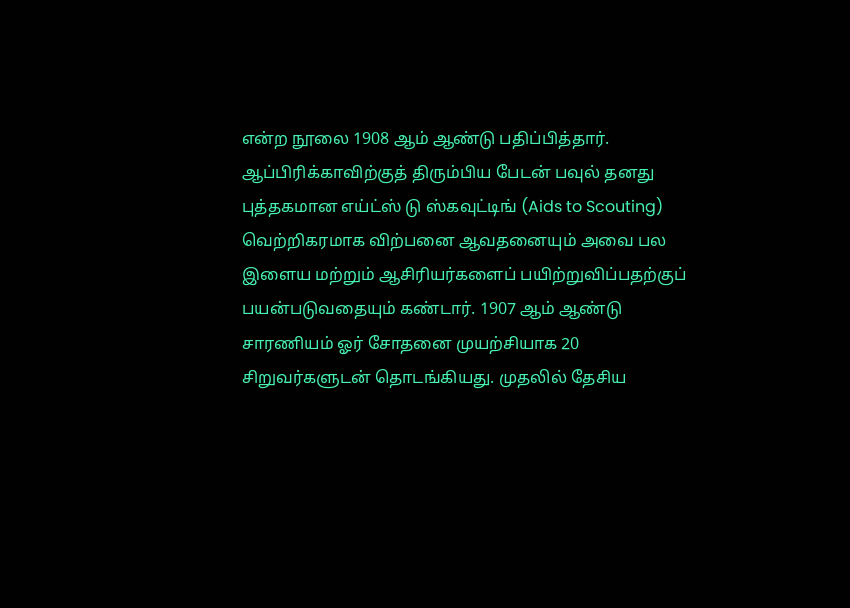என்ற நூலை 1908 ஆம் ஆண்டு பதிப்பித்தார். ஆப்பிரிக்காவிற்குத் திரும்பிய பேடன் பவுல் தனது புத்தகமான எய்ட்ஸ் டு ஸ்கவுட்டிங் (Aids to Scouting) வெற்றிகரமாக விற்பனை ஆவதனையும் அவை பல இளைய மற்றும் ஆசிரியர்களைப் பயிற்றுவிப்பதற்குப் பயன்படுவதையும் கண்டார். 1907 ஆம் ஆண்டு சாரணியம் ஓர் சோதனை முயற்சியாக 20 சிறுவர்களுடன் தொடங்கியது. முதலில் தேசிய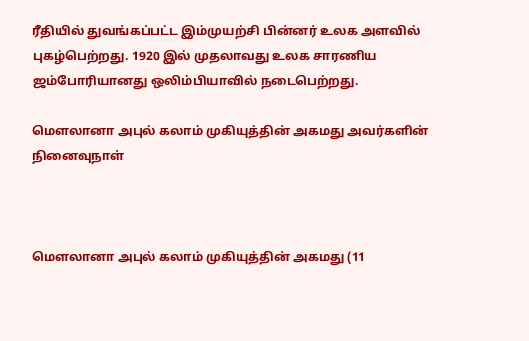ரீதியில் துவங்கப்பட்ட இம்முயற்சி பின்னர் உலக அளவில் புகழ்பெற்றது. 1920 இல் முதலாவது உலக சாரணிய ஜம்போரியானது ஒலிம்பியாவில் நடைபெற்றது.

மௌலானா அபுல் கலாம் முகியுத்தின் அகமது அவர்களின் நினைவுநாள்



மௌலானா அபுல் கலாம் முகியுத்தின் அகமது (11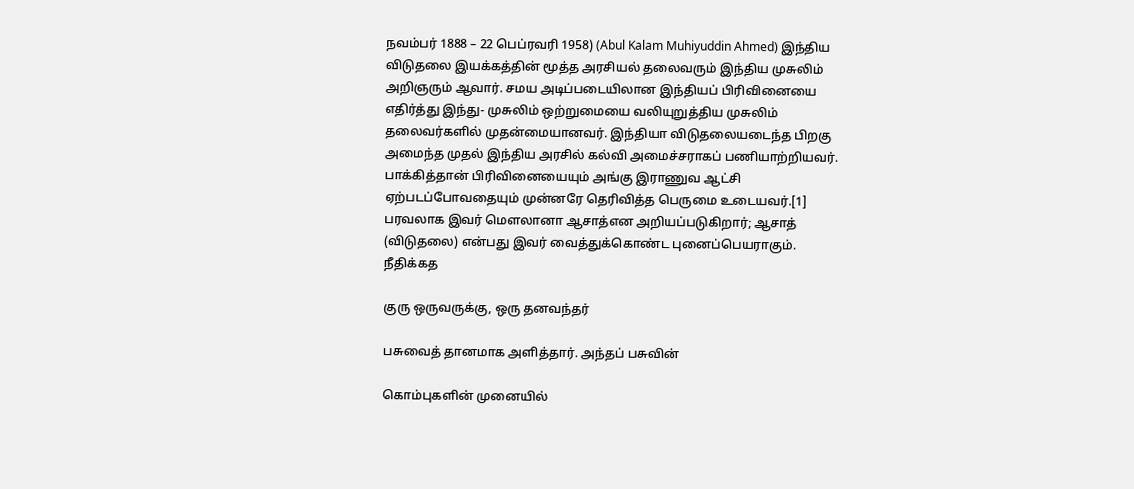நவம்பர் 1888 – 22 பெப்ரவரி 1958) (Abul Kalam Muhiyuddin Ahmed) இந்திய விடுதலை இயக்கத்தின் மூத்த அரசியல் தலைவரும் இந்திய முசுலிம் அறிஞரும் ஆவார். சமய அடிப்படையிலான இந்தியப் பிரிவினையை எதிர்த்து இந்து- முசுலிம் ஒற்றுமையை வலியுறுத்திய முசுலிம் தலைவர்களில் முதன்மையானவர். இந்தியா விடுதலையடைந்த பிறகு அமைந்த முதல் இந்திய அரசில் கல்வி அமைச்சராகப் பணியாற்றியவர். பாக்கித்தான் பிரிவினையையும் அங்கு இராணுவ ஆட்சி ஏற்படப்போவதையும் முன்னரே தெரிவித்த பெருமை உடையவர்.[1] பரவலாக இவர் மௌலானா ஆசாத்என அறியப்படுகிறார்; ஆசாத் (விடுதலை) என்பது இவர் வைத்துக்கொண்ட புனைப்பெயராகும்.
நீதிக்கத

குரு ஒருவருக்கு, ஒரு தனவந்தர்

பசுவைத் தானமாக அளித்தார். அந்தப் பசுவின்

கொம்புகளின் முனையில்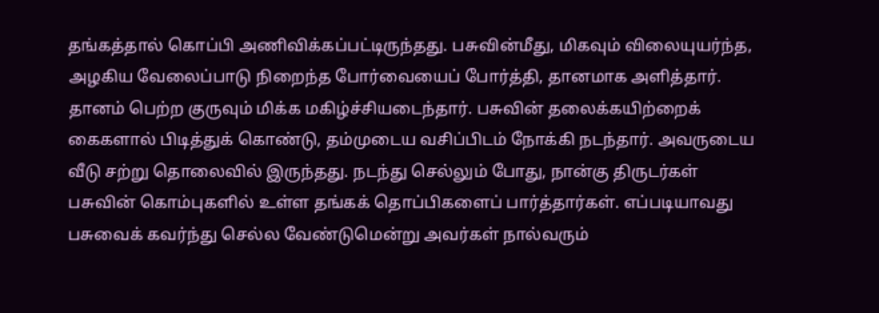தங்கத்தால் கொப்பி அணிவிக்கப்பட்டிருந்தது. பசுவின்மீது, மிகவும் விலையுயர்ந்த, அழகிய வேலைப்பாடு நிறைந்த போர்வையைப் போர்த்தி, தானமாக அளித்தார். தானம் பெற்ற குருவும் மிக்க மகிழ்ச்சியடைந்தார். பசுவின் தலைக்கயிற்றைக் கைகளால் பிடித்துக் கொண்டு, தம்முடைய வசிப்பிடம் நோக்கி நடந்தார். அவருடைய வீடு சற்று தொலைவில் இருந்தது. நடந்து செல்லும் போது, நான்கு திருடர்கள் பசுவின் கொம்புகளில் உள்ள தங்கக் தொப்பிகளைப் பார்த்தார்கள். எப்படியாவது பசுவைக் கவர்ந்து செல்ல வேண்டுமென்று அவர்கள் நால்வரும்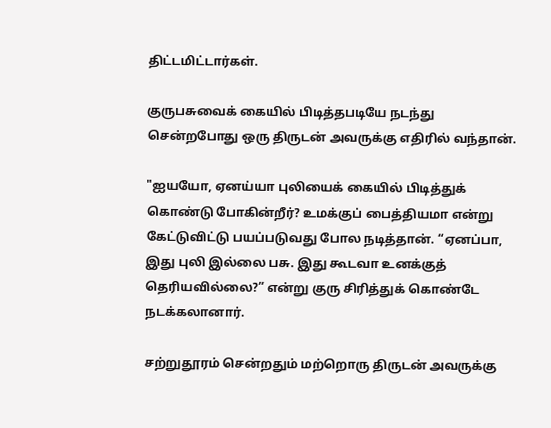திட்டமிட்டார்கள்.

குருபசுவைக் கையில் பிடித்தபடியே நடந்து சென்றபோது ஒரு திருடன் அவருக்கு எதிரில் வந்தான்.

"ஐயயோ, ஏனய்யா புலியைக் கையில் பிடித்துக் கொண்டு போகின்றீர்? உமக்குப் பைத்தியமா என்று கேட்டுவிட்டு பயப்படுவது போல நடித்தான். “ஏனப்பா, இது புலி இல்லை பசு. இது கூடவா உனக்குத் தெரியவில்லை?” என்று குரு சிரித்துக் கொண்டே நடக்கலானார்.

சற்றுதூரம் சென்றதும் மற்றொரு திருடன் அவருக்கு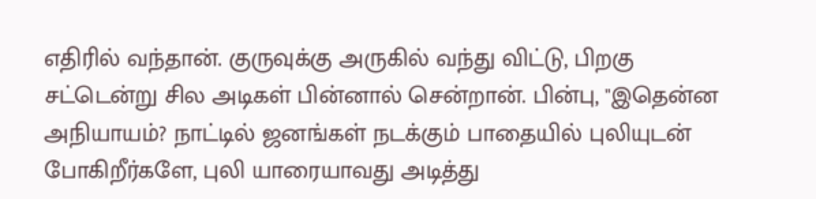எதிரில் வந்தான். குருவுக்கு அருகில் வந்து விட்டு, பிறகு சட்டென்று சில அடிகள் பின்னால் சென்றான். பின்பு, "இதென்ன அநியாயம்? நாட்டில் ஜனங்கள் நடக்கும் பாதையில் புலியுடன் போகிறீர்களே, புலி யாரையாவது அடித்து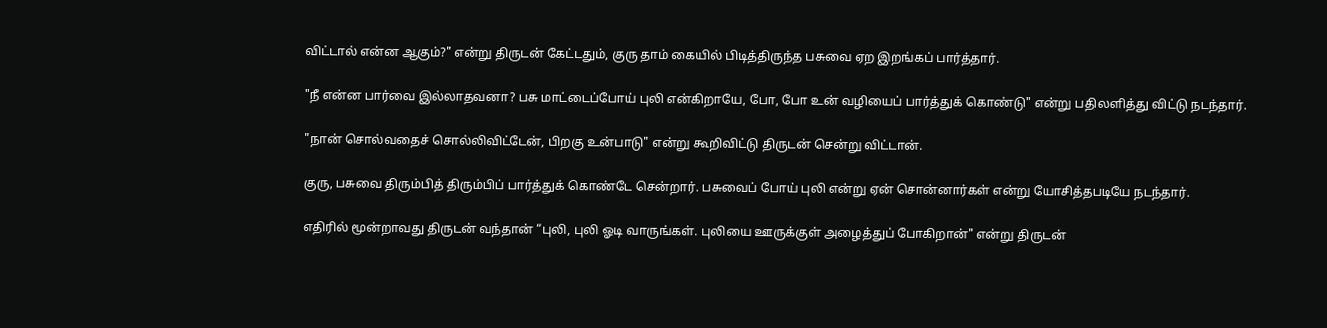விட்டால் என்ன ஆகும்?" என்று திருடன் கேட்டதும், குரு தாம் கையில் பிடித்திருந்த பசுவை ஏற இறங்கப் பார்த்தார்.

"நீ என்ன பார்வை இல்லாதவனா? பசு மாட்டைப்போய் புலி என்கிறாயே, போ, போ உன் வழியைப் பார்த்துக் கொண்டு" என்று பதிலளித்து விட்டு நடந்தார்.

"நான் சொல்வதைச் சொல்லிவிட்டேன், பிறகு உன்பாடு" என்று கூறிவிட்டு திருடன் சென்று விட்டான்.

குரு, பசுவை திரும்பித் திரும்பிப் பார்த்துக் கொண்டே சென்றார். பசுவைப் போய் புலி என்று ஏன் சொன்னார்கள் என்று யோசித்தபடியே நடந்தார்.

எதிரில் மூன்றாவது திருடன் வந்தான் “புலி, புலி ஓடி வாருங்கள். புலியை ஊருக்குள் அழைத்துப் போகிறான்" என்று திருடன்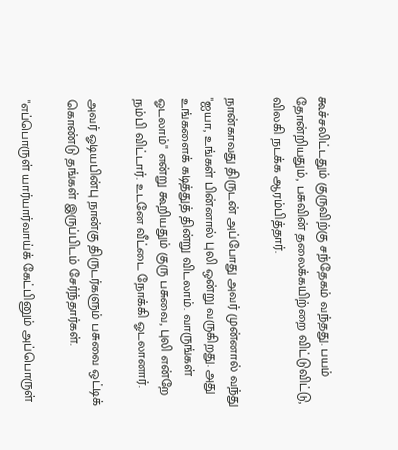கூச்சலிட்டதும் குருவிற்கு சந்தேகம் வந்தது. பயம் தோன்றியதும், பசுவின் தலைக்கயிற்றை விட்டுவிட்டு, விலகி நடக்க ஆரம்பித்தார்.

நான்காவது திருடன் அப்போது அவர் முன்னால் வந்து "ஐயா, உங்கள் பின்னால் புலி ஒன்று வருகிறது. அது உங்களைக் கடித்துத் தின்று விடலாம். வாருங்கள் ஓடலாம்" என்று கூறியதும் குரு பசுவை, புலி என்றே நம்பி விட்டார். உடனே வீட்டை நோக்கி ஓடலானார்.

அவர் ஓடியபின்பு நான்கு திருடர்களும் பசுவை ஒட்டிக் கொண்டு தங்கள் இருப்பிடம் சேர்ந்தார்கள்.

"எப்பொருள் யார்யார்வாய்க் கேட்பினும் அப்பொருள்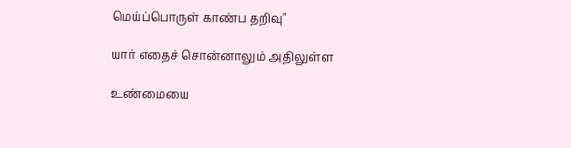மெய்ப்பொருள் காண்ப தறிவு"

யார் எதைச் சொன்னாலும் அதிலுள்ள

உண்மையை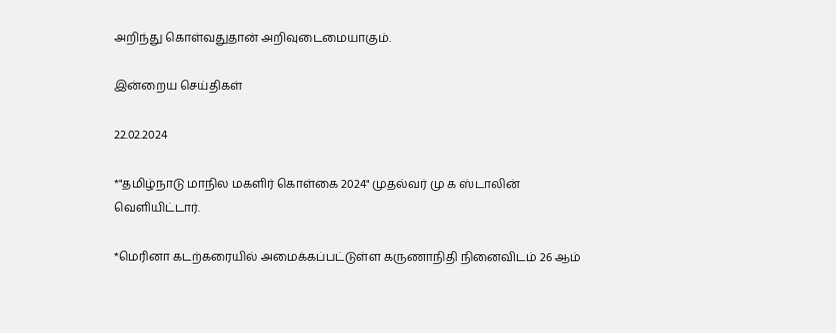அறிந்து கொள்வதுதான் அறிவுடைமையாகும்.

இன்றைய செய்திகள்

22.02.2024

*"தமிழ்நாடு மாநில மகளிர் கொள்கை 2024" முதல்வர் மு க ஸ்டாலின் வெளியிட்டார்.

*மெரினா கடற்கரையில் அமைக்கப்பட்டுள்ள கருணாநிதி நினைவிடம் 26 ஆம்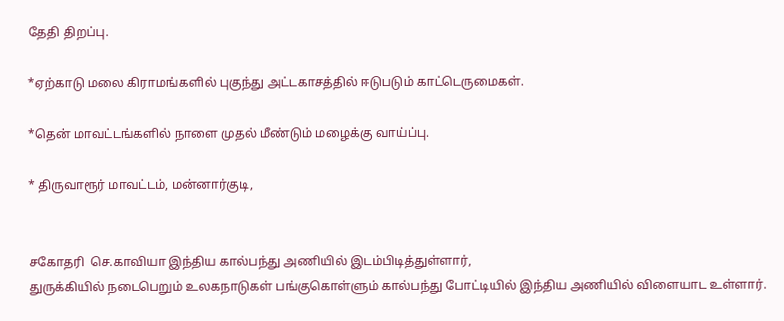தேதி திறப்பு.

*ஏற்காடு மலை கிராமங்களில் புகுந்து அட்டகாசத்தில் ஈடுபடும் காட்டெருமைகள்.

*தென் மாவட்டங்களில் நாளை முதல் மீண்டும் மழைக்கு வாய்ப்பு.

* திருவாரூர் மாவட்டம், மன்னார்குடி,


சகோதரி  செ.காவியா இந்திய கால்பந்து அணியில் இடம்பிடித்துள்ளார்,
துருக்கியில் நடைபெறும் உலகநாடுகள் பங்குகொள்ளும் கால்பந்து போட்டியில் இந்திய அணியில் விளையாட உள்ளார்.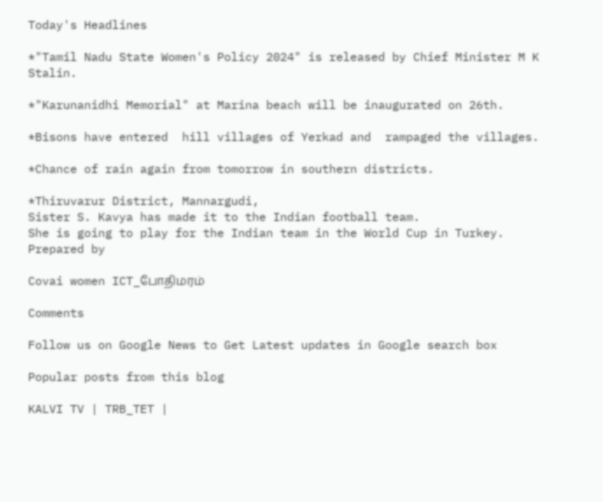Today's Headlines

*"Tamil Nadu State Women's Policy 2024" is released by Chief Minister M K Stalin.

*"Karunanidhi Memorial" at Marina beach will be inaugurated on 26th.

*Bisons have entered  hill villages of Yerkad and  rampaged the villages.

*Chance of rain again from tomorrow in southern districts.

*Thiruvarur District, Mannargudi,
Sister S. Kavya has made it to the Indian football team.
She is going to play for the Indian team in the World Cup in Turkey.
Prepared by

Covai women ICT_போதிமரம்

Comments

Follow us on Google News to Get Latest updates in Google search box

Popular posts from this blog

KALVI TV | TRB_TET |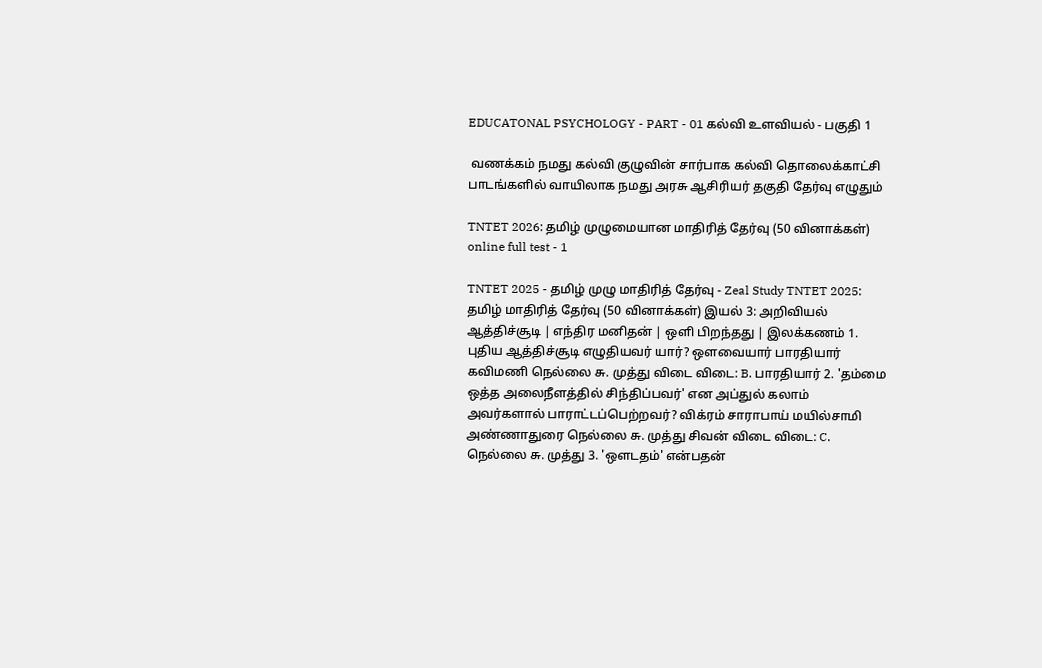EDUCATONAL PSYCHOLOGY - PART - 01 கல்வி உளவியல் - பகுதி 1

 வணக்கம் நமது கல்வி குழுவின் சார்பாக கல்வி தொலைக்காட்சி பாடங்களில் வாயிலாக நமது அரசு ஆசிரியர் தகுதி தேர்வு எழுதும்

TNTET 2026: தமிழ் முழுமையான மாதிரித் தேர்வு (50 வினாக்கள்) online full test - 1

TNTET 2025 - தமிழ் முழு மாதிரித் தேர்வு - Zeal Study TNTET 2025: தமிழ் மாதிரித் தேர்வு (50 வினாக்கள்) இயல் 3: அறிவியல் ஆத்திச்சூடி | எந்திர மனிதன் | ஒளி பிறந்தது | இலக்கணம் 1. புதிய ஆத்திச்சூடி எழுதியவர் யார்? ஔவையார் பாரதியார் கவிமணி நெல்லை சு. முத்து விடை விடை: B. பாரதியார் 2. 'தம்மை ஒத்த அலைநீளத்தில் சிந்திப்பவர்' என அப்துல் கலாம் அவர்களால் பாராட்டப்பெற்றவர்? விக்ரம் சாராபாய் மயில்சாமி அண்ணாதுரை நெல்லை சு. முத்து சிவன் விடை விடை: C. நெல்லை சு. முத்து 3. 'ஔடதம்' என்பதன்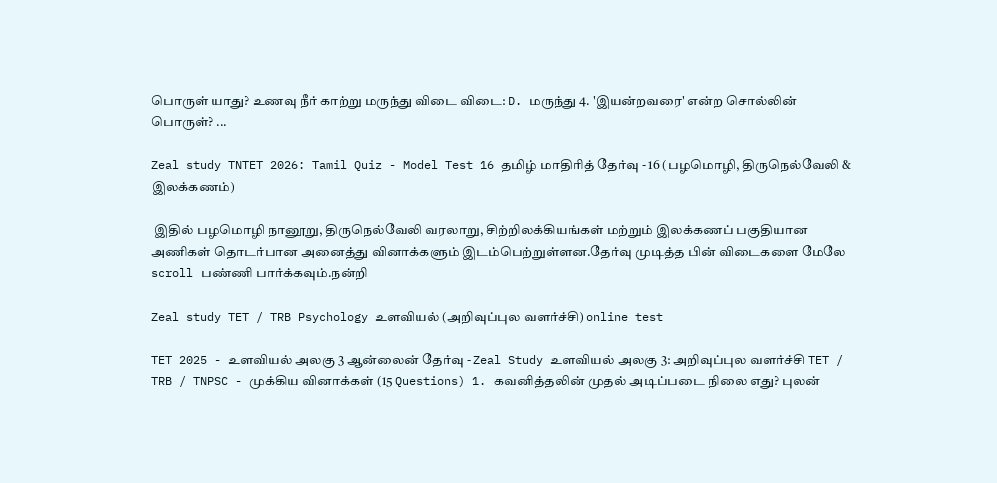பொருள் யாது? உணவு நீர் காற்று மருந்து விடை விடை: D. மருந்து 4. 'இயன்றவரை' என்ற சொல்லின் பொருள்? ...

Zeal study TNTET 2026: Tamil Quiz - Model Test 16 தமிழ் மாதிரித் தேர்வு - 16 (பழமொழி, திருநெல்வேலி & இலக்கணம்)

 இதில் பழமொழி நானூறு, திருநெல்வேலி வரலாறு, சிற்றிலக்கியங்கள் மற்றும் இலக்கணப் பகுதியான அணிகள் தொடர்பான அனைத்து வினாக்களும் இடம்பெற்றுள்ளன.தேர்வு முடித்த பின் விடைகளை மேலே scroll பண்ணி பார்க்கவும்.நன்றி

Zeal study TET / TRB Psychology உளவியல் (அறிவுப்புல வளர்ச்சி) online test

TET 2025 - உளவியல் அலகு 3 ஆன்லைன் தேர்வு - Zeal Study உளவியல் அலகு 3: அறிவுப்புல வளர்ச்சி TET / TRB / TNPSC - முக்கிய வினாக்கள் (15 Questions) 1. கவனித்தலின் முதல் அடிப்படை நிலை எது? புலன்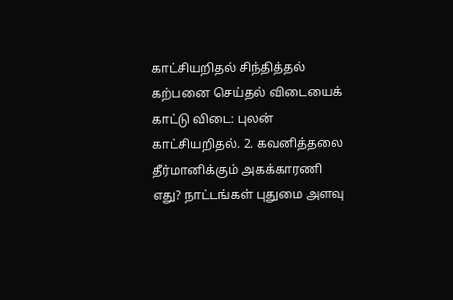காட்சியறிதல் சிந்தித்தல் கற்பனை செய்தல் விடையைக் காட்டு விடை: புலன் காட்சியறிதல். 2. கவனித்தலை தீர்மானிக்கும் அகக்காரணி எது? நாட்டங்கள் புதுமை அளவு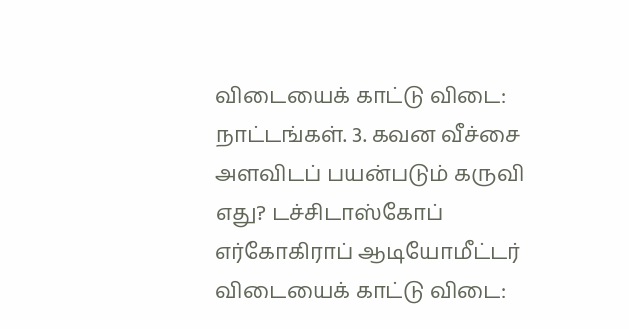விடையைக் காட்டு விடை: நாட்டங்கள். 3. கவன வீச்சை அளவிடப் பயன்படும் கருவி எது? டச்சிடாஸ்கோப் எர்கோகிராப் ஆடியோமீட்டர் விடையைக் காட்டு விடை: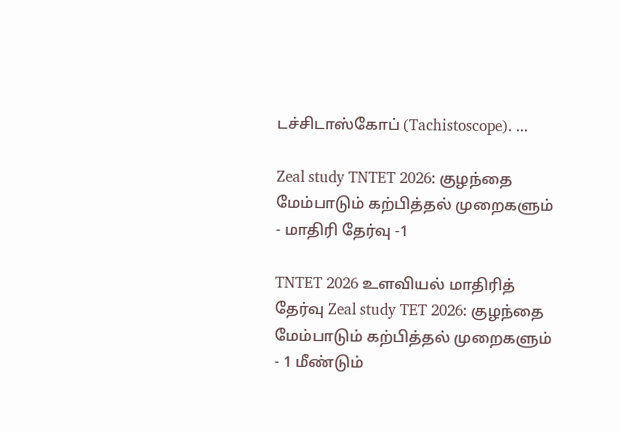டச்சிடாஸ்கோப் (Tachistoscope). ...

Zeal study TNTET 2026: குழந்தை மேம்பாடும் கற்பித்தல் முறைகளும் - மாதிரி தேர்வு -1

TNTET 2026 உளவியல் மாதிரித் தேர்வு Zeal study TET 2026: குழந்தை மேம்பாடும் கற்பித்தல் முறைகளும் - 1 மீண்டும்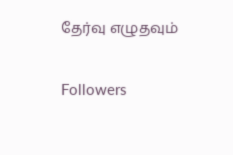தேர்வு எழுதவும்

Followers